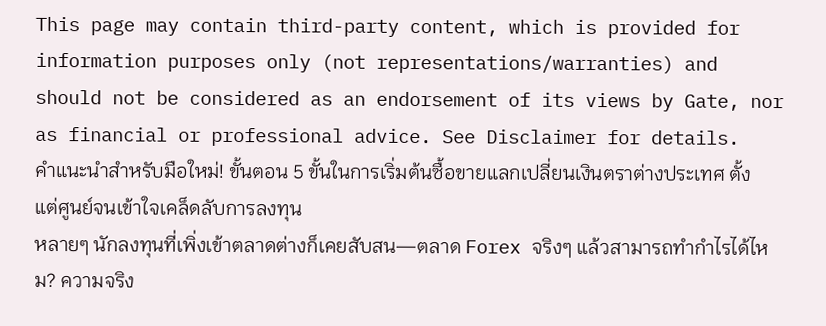This page may contain third-party content, which is provided for information purposes only (not representations/warranties) and should not be considered as an endorsement of its views by Gate, nor as financial or professional advice. See Disclaimer for details.
คำแนะนำสำหรับมือใหม่! ขั้นตอน 5 ขั้นในการเริ่มต้นซื้อขายแลกเปลี่ยนเงินตราต่างประเทศ ตั้งแต่ศูนย์จนเข้าใจเคล็ดลับการลงทุน
หลายๆ นักลงทุนที่เพิ่งเข้าตลาดต่างก็เคยสับสน—ตลาด Forex จริงๆ แล้วสามารถทำกำไรได้ไหม? ความจริง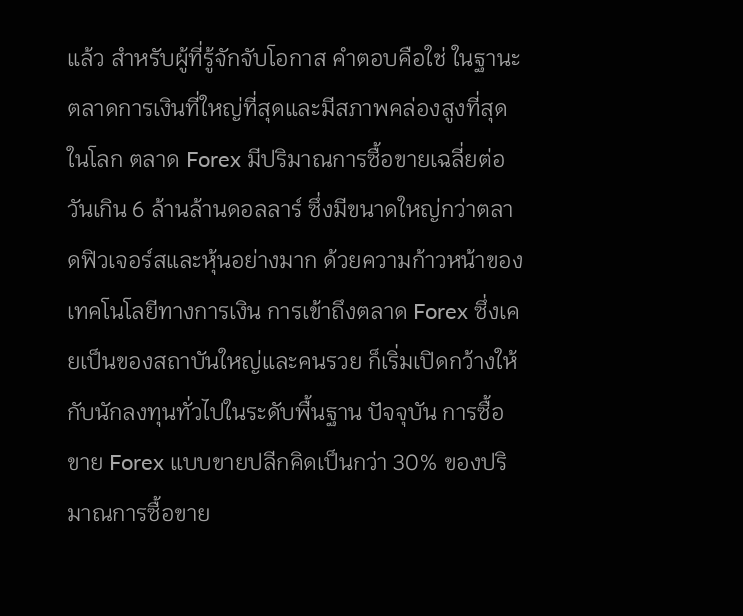แล้ว สำหรับผู้ที่รู้จักจับโอกาส คำตอบคือใช่ ในฐานะตลาดการเงินที่ใหญ่ที่สุดและมีสภาพคล่องสูงที่สุดในโลก ตลาด Forex มีปริมาณการซื้อขายเฉลี่ยต่อวันเกิน 6 ล้านล้านดอลลาร์ ซึ่งมีขนาดใหญ่กว่าตลาดฟิวเจอร์สและหุ้นอย่างมาก ด้วยความก้าวหน้าของเทคโนโลยีทางการเงิน การเข้าถึงตลาด Forex ซึ่งเคยเป็นของสถาบันใหญ่และคนรวย ก็เริ่มเปิดกว้างให้กับนักลงทุนทั่วไปในระดับพื้นฐาน ปัจจุบัน การซื้อขาย Forex แบบขายปลีกคิดเป็นกว่า 30% ของปริมาณการซื้อขาย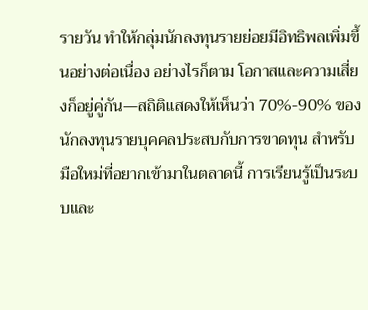รายวัน ทำให้กลุ่มนักลงทุนรายย่อยมีอิทธิพลเพิ่มขึ้นอย่างต่อเนื่อง อย่างไรก็ตาม โอกาสและความเสี่ยงก็อยู่คู่กัน—สถิติแสดงให้เห็นว่า 70%-90% ของนักลงทุนรายบุคคลประสบกับการขาดทุน สำหรับมือใหม่ที่อยากเข้ามาในตลาดนี้ การเรียนรู้เป็นระบบและ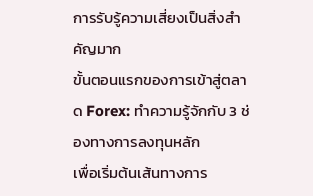การรับรู้ความเสี่ยงเป็นสิ่งสำคัญมาก
ขั้นตอนแรกของการเข้าสู่ตลาด Forex: ทำความรู้จักกับ 3 ช่องทางการลงทุนหลัก
เพื่อเริ่มต้นเส้นทางการ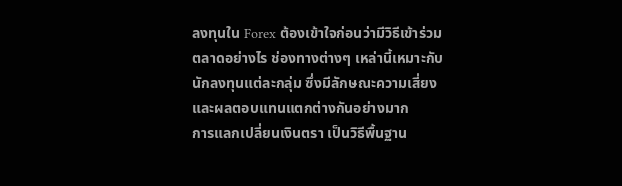ลงทุนใน Forex ต้องเข้าใจก่อนว่ามีวิธีเข้าร่วมตลาดอย่างไร ช่องทางต่างๆ เหล่านี้เหมาะกับนักลงทุนแต่ละกลุ่ม ซึ่งมีลักษณะความเสี่ยงและผลตอบแทนแตกต่างกันอย่างมาก
การแลกเปลี่ยนเงินตรา เป็นวิธีพื้นฐาน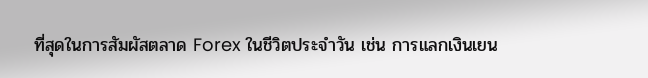ที่สุดในการสัมผัสตลาด Forex ในชีวิตประจำวัน เช่น การแลกเงินเยน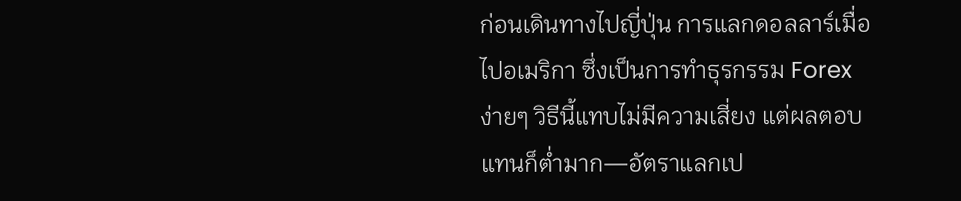ก่อนเดินทางไปญี่ปุ่น การแลกดอลลาร์เมื่อไปอเมริกา ซึ่งเป็นการทำธุรกรรม Forex ง่ายๆ วิธีนี้แทบไม่มีความเสี่ยง แต่ผลตอบแทนก็ต่ำมาก—อัตราแลกเป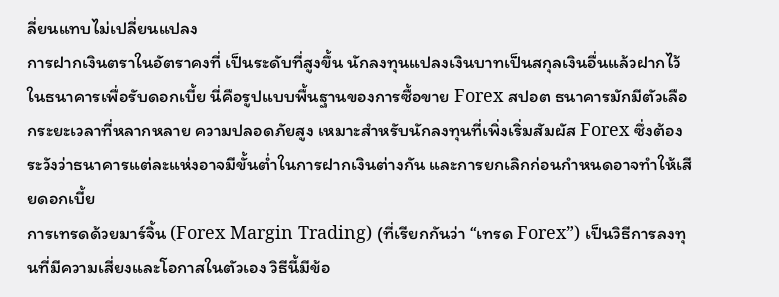ลี่ยนแทบไม่เปลี่ยนแปลง
การฝากเงินตราในอัตราคงที่ เป็นระดับที่สูงขึ้น นักลงทุนแปลงเงินบาทเป็นสกุลเงินอื่นแล้วฝากไว้ในธนาคารเพื่อรับดอกเบี้ย นี่คือรูปแบบพื้นฐานของการซื้อขาย Forex สปอต ธนาคารมักมีตัวเลือกระยะเวลาที่หลากหลาย ความปลอดภัยสูง เหมาะสำหรับนักลงทุนที่เพิ่งเริ่มสัมผัส Forex ซึ่งต้องระวังว่าธนาคารแต่ละแห่งอาจมีขั้นต่ำในการฝากเงินต่างกัน และการยกเลิกก่อนกำหนดอาจทำให้เสียดอกเบี้ย
การเทรดด้วยมาร์จิ้น (Forex Margin Trading) (ที่เรียกกันว่า “เทรด Forex”) เป็นวิธีการลงทุนที่มีความเสี่ยงและโอกาสในตัวเอง วิธีนี้มีข้อ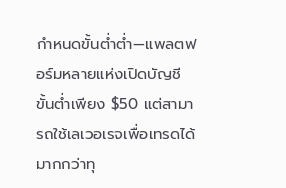กำหนดขั้นต่ำต่ำ—แพลตฟอร์มหลายแห่งเปิดบัญชีขั้นต่ำเพียง $50 แต่สามารถใช้เลเวอเรจเพื่อเทรดได้มากกว่าทุ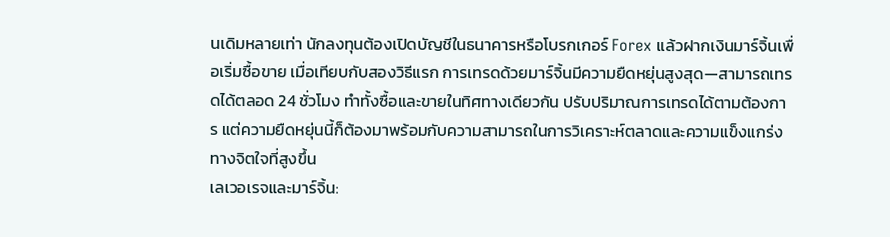นเดิมหลายเท่า นักลงทุนต้องเปิดบัญชีในธนาคารหรือโบรกเกอร์ Forex แล้วฝากเงินมาร์จิ้นเพื่อเริ่มซื้อขาย เมื่อเทียบกับสองวิธีแรก การเทรดด้วยมาร์จิ้นมีความยืดหยุ่นสูงสุด—สามารถเทรดได้ตลอด 24 ชั่วโมง ทำทั้งซื้อและขายในทิศทางเดียวกัน ปรับปริมาณการเทรดได้ตามต้องการ แต่ความยืดหยุ่นนี้ก็ต้องมาพร้อมกับความสามารถในการวิเคราะห์ตลาดและความแข็งแกร่งทางจิตใจที่สูงขึ้น
เลเวอเรจและมาร์จิ้น: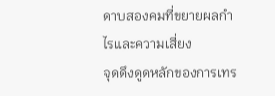ดาบสองคมที่ขยายผลกำไรและความเสี่ยง
จุดดึงดูดหลักของการเทร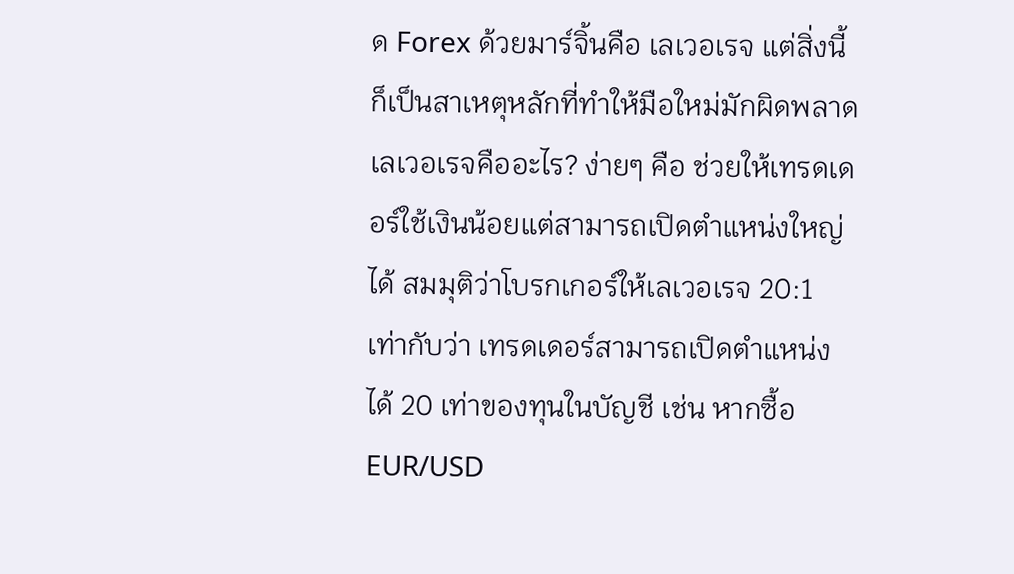ด Forex ด้วยมาร์จิ้นคือ เลเวอเรจ แต่สิ่งนี้ก็เป็นสาเหตุหลักที่ทำให้มือใหม่มักผิดพลาด
เลเวอเรจคืออะไร? ง่ายๆ คือ ช่วยให้เทรดเดอร์ใช้เงินน้อยแต่สามารถเปิดตำแหน่งใหญ่ได้ สมมุติว่าโบรกเกอร์ให้เลเวอเรจ 20:1 เท่ากับว่า เทรดเดอร์สามารถเปิดตำแหน่งได้ 20 เท่าของทุนในบัญชี เช่น หากซื้อ EUR/USD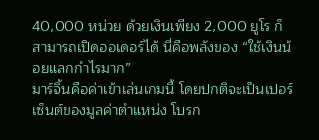40,000 หน่วย ด้วยเงินเพียง 2,000 ยูโร ก็สามารถเปิดออเดอร์ได้ นี่คือพลังของ “ใช้เงินน้อยแลกกำไรมาก”
มาร์จิ้นคือค่าเข้าเล่นเกมนี้ โดยปกติจะเป็นเปอร์เซ็นต์ของมูลค่าตำแหน่ง โบรก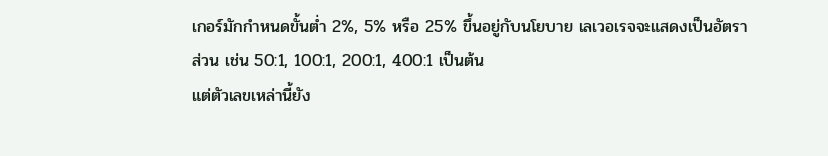เกอร์มักกำหนดขั้นต่ำ 2%, 5% หรือ 25% ขึ้นอยู่กับนโยบาย เลเวอเรจจะแสดงเป็นอัตราส่วน เช่น 50:1, 100:1, 200:1, 400:1 เป็นต้น
แต่ตัวเลขเหล่านี้ยัง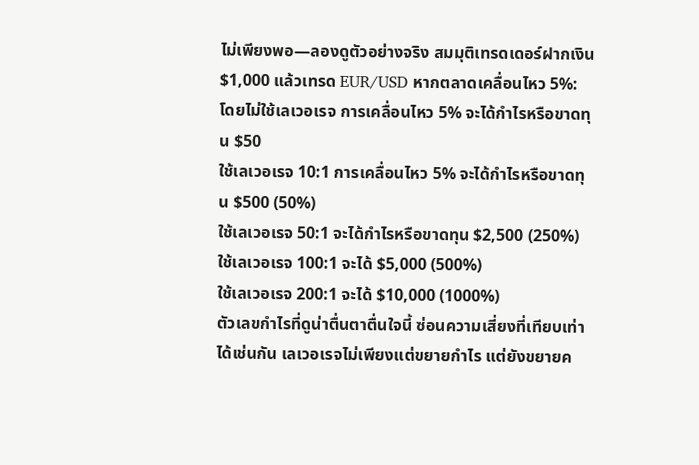ไม่เพียงพอ—ลองดูตัวอย่างจริง สมมุติเทรดเดอร์ฝากเงิน $1,000 แล้วเทรด EUR/USD หากตลาดเคลื่อนไหว 5%:
โดยไม่ใช้เลเวอเรจ การเคลื่อนไหว 5% จะได้กำไรหรือขาดทุน $50
ใช้เลเวอเรจ 10:1 การเคลื่อนไหว 5% จะได้กำไรหรือขาดทุน $500 (50%)
ใช้เลเวอเรจ 50:1 จะได้กำไรหรือขาดทุน $2,500 (250%)
ใช้เลเวอเรจ 100:1 จะได้ $5,000 (500%)
ใช้เลเวอเรจ 200:1 จะได้ $10,000 (1000%)
ตัวเลขกำไรที่ดูน่าตื่นตาตื่นใจนี้ ซ่อนความเสี่ยงที่เทียบเท่าได้เช่นกัน เลเวอเรจไม่เพียงแต่ขยายกำไร แต่ยังขยายค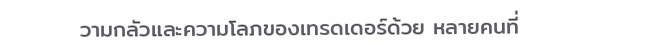วามกลัวและความโลภของเทรดเดอร์ด้วย หลายคนที่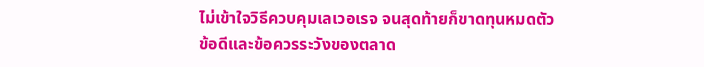ไม่เข้าใจวิธีควบคุมเลเวอเรจ จนสุดท้ายก็ขาดทุนหมดตัว
ข้อดีและข้อควรระวังของตลาด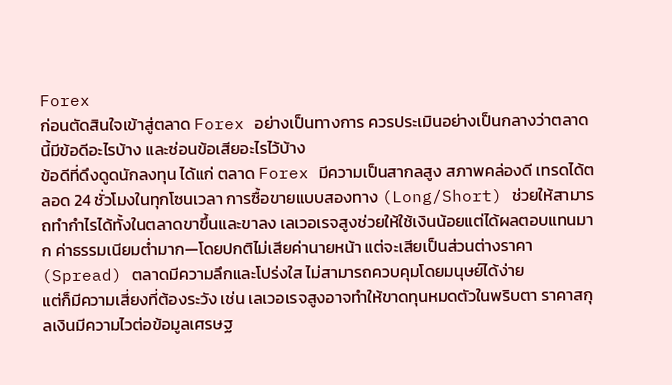Forex
ก่อนตัดสินใจเข้าสู่ตลาด Forex อย่างเป็นทางการ ควรประเมินอย่างเป็นกลางว่าตลาดนี้มีข้อดีอะไรบ้าง และซ่อนข้อเสียอะไรไว้บ้าง
ข้อดีที่ดึงดูดนักลงทุน ได้แก่ ตลาด Forex มีความเป็นสากลสูง สภาพคล่องดี เทรดได้ตลอด 24 ชั่วโมงในทุกโซนเวลา การซื้อขายแบบสองทาง (Long/Short) ช่วยให้สามารถทำกำไรได้ทั้งในตลาดขาขึ้นและขาลง เลเวอเรจสูงช่วยให้ใช้เงินน้อยแต่ได้ผลตอบแทนมาก ค่าธรรมเนียมต่ำมาก—โดยปกติไม่เสียค่านายหน้า แต่จะเสียเป็นส่วนต่างราคา (Spread) ตลาดมีความลึกและโปร่งใส ไม่สามารถควบคุมโดยมนุษย์ได้ง่าย
แต่ก็มีความเสี่ยงที่ต้องระวัง เช่น เลเวอเรจสูงอาจทำให้ขาดทุนหมดตัวในพริบตา ราคาสกุลเงินมีความไวต่อข้อมูลเศรษฐ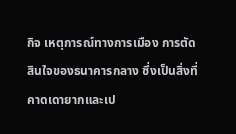กิจ เหตุการณ์ทางการเมือง การตัดสินใจของธนาคารกลาง ซึ่งเป็นสิ่งที่คาดเดายากและเป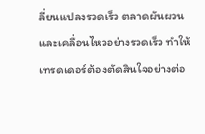ลี่ยนแปลงรวดเร็ว ตลาดผันผวนและเคลื่อนไหวอย่างรวดเร็ว ทำให้เทรดเดอร์ต้องตัดสินใจอย่างต่อ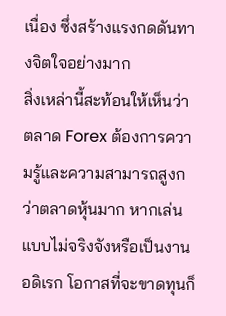เนื่อง ซึ่งสร้างแรงกดดันทางจิตใจอย่างมาก
สิ่งเหล่านี้สะท้อนให้เห็นว่า ตลาด Forex ต้องการความรู้และความสามารถสูงกว่าตลาดหุ้นมาก หากเล่นแบบไม่จริงจังหรือเป็นงานอดิเรก โอกาสที่จะขาดทุนก็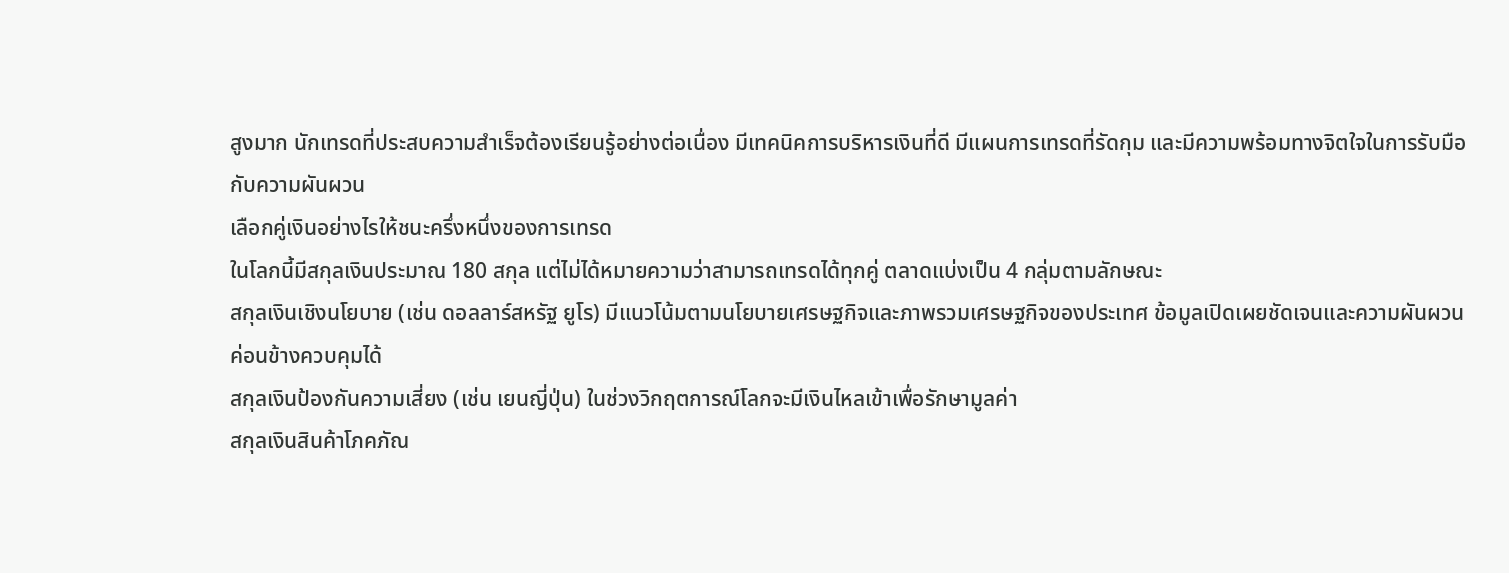สูงมาก นักเทรดที่ประสบความสำเร็จต้องเรียนรู้อย่างต่อเนื่อง มีเทคนิคการบริหารเงินที่ดี มีแผนการเทรดที่รัดกุม และมีความพร้อมทางจิตใจในการรับมือกับความผันผวน
เลือกคู่เงินอย่างไรให้ชนะครึ่งหนึ่งของการเทรด
ในโลกนี้มีสกุลเงินประมาณ 180 สกุล แต่ไม่ได้หมายความว่าสามารถเทรดได้ทุกคู่ ตลาดแบ่งเป็น 4 กลุ่มตามลักษณะ
สกุลเงินเชิงนโยบาย (เช่น ดอลลาร์สหรัฐ ยูโร) มีแนวโน้มตามนโยบายเศรษฐกิจและภาพรวมเศรษฐกิจของประเทศ ข้อมูลเปิดเผยชัดเจนและความผันผวนค่อนข้างควบคุมได้
สกุลเงินป้องกันความเสี่ยง (เช่น เยนญี่ปุ่น) ในช่วงวิกฤตการณ์โลกจะมีเงินไหลเข้าเพื่อรักษามูลค่า
สกุลเงินสินค้าโภคภัณ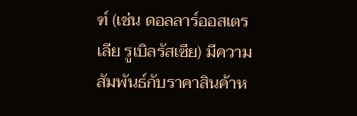ฑ์ (เช่น ดอลลาร์ออสเตรเลีย รูเบิลรัสเซีย) มีความสัมพันธ์กับราคาสินค้าห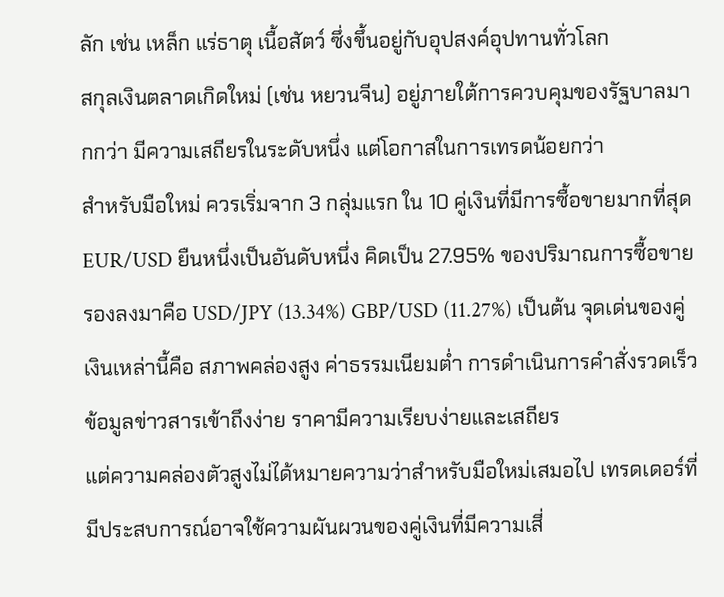ลัก เช่น เหล็ก แร่ธาตุ เนื้อสัตว์ ซึ่งขึ้นอยู่กับอุปสงค์อุปทานทั่วโลก
สกุลเงินตลาดเกิดใหม่ (เช่น หยวนจีน) อยู่ภายใต้การควบคุมของรัฐบาลมากกว่า มีความเสถียรในระดับหนึ่ง แต่โอกาสในการเทรดน้อยกว่า
สำหรับมือใหม่ ควรเริ่มจาก 3 กลุ่มแรก ใน 10 คู่เงินที่มีการซื้อขายมากที่สุด EUR/USD ยืนหนึ่งเป็นอันดับหนึ่ง คิดเป็น 27.95% ของปริมาณการซื้อขาย รองลงมาคือ USD/JPY (13.34%) GBP/USD (11.27%) เป็นต้น จุดเด่นของคู่เงินเหล่านี้คือ สภาพคล่องสูง ค่าธรรมเนียมต่ำ การดำเนินการคำสั่งรวดเร็ว ข้อมูลข่าวสารเข้าถึงง่าย ราคามีความเรียบง่ายและเสถียร
แต่ความคล่องตัวสูงไม่ได้หมายความว่าสำหรับมือใหม่เสมอไป เทรดเดอร์ที่มีประสบการณ์อาจใช้ความผันผวนของคู่เงินที่มีความเสี่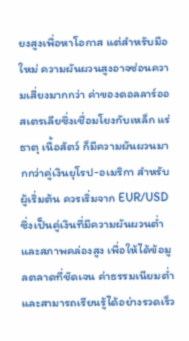ยงสูงเพื่อหาโอกาส แต่สำหรับมือใหม่ ความผันผวนสูงอาจซ่อนความเสี่ยงมากกว่า ค่าของดอลลาร์ออสเตรเลียซึ่งเชื่อมโยงกับเหล็ก แร่ธาตุ เนื้อสัตว์ ก็มีความผันผวนมากกว่าคู่เงินยุโรป-อเมริกา สำหรับผู้เริ่มต้น ควรเริ่มจาก EUR/USD ซึ่งเป็นคู่เงินที่มีความผันผวนต่ำและสภาพคล่องสูง เพื่อให้ได้ข้อมูลตลาดที่ชัดเจน ค่าธรรมเนียมต่ำ และสามารถเรียนรู้ได้อย่างรวดเร็ว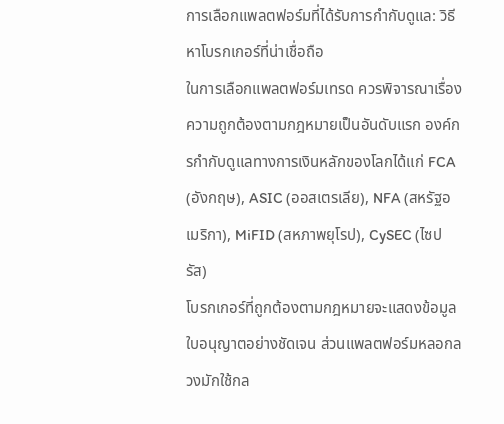การเลือกแพลตฟอร์มที่ได้รับการกำกับดูแล: วิธีหาโบรกเกอร์ที่น่าเชื่อถือ
ในการเลือกแพลตฟอร์มเทรด ควรพิจารณาเรื่องความถูกต้องตามกฎหมายเป็นอันดับแรก องค์กรกำกับดูแลทางการเงินหลักของโลกได้แก่ FCA (อังกฤษ), ASIC (ออสเตรเลีย), NFA (สหรัฐอเมริกา), MiFID (สหภาพยุโรป), CySEC (ไซปรัส)
โบรกเกอร์ที่ถูกต้องตามกฎหมายจะแสดงข้อมูลใบอนุญาตอย่างชัดเจน ส่วนแพลตฟอร์มหลอกลวงมักใช้กล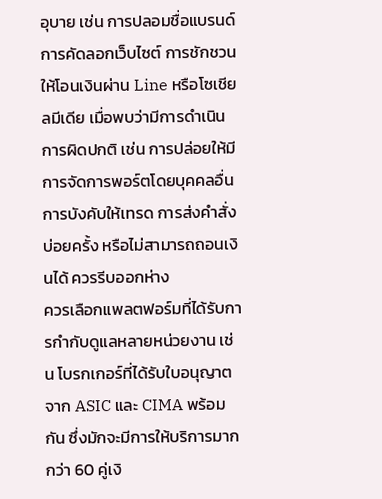อุบาย เช่น การปลอมชื่อแบรนด์ การคัดลอกเว็บไซต์ การชักชวนให้โอนเงินผ่าน Line หรือโซเชียลมีเดีย เมื่อพบว่ามีการดำเนินการผิดปกติ เช่น การปล่อยให้มีการจัดการพอร์ตโดยบุคคลอื่น การบังคับให้เทรด การส่งคำสั่งบ่อยครั้ง หรือไม่สามารถถอนเงินได้ ควรรีบออกห่าง
ควรเลือกแพลตฟอร์มที่ได้รับการกำกับดูแลหลายหน่วยงาน เช่น โบรกเกอร์ที่ได้รับใบอนุญาตจาก ASIC และ CIMA พร้อมกัน ซึ่งมักจะมีการให้บริการมากกว่า 60 คู่เงิ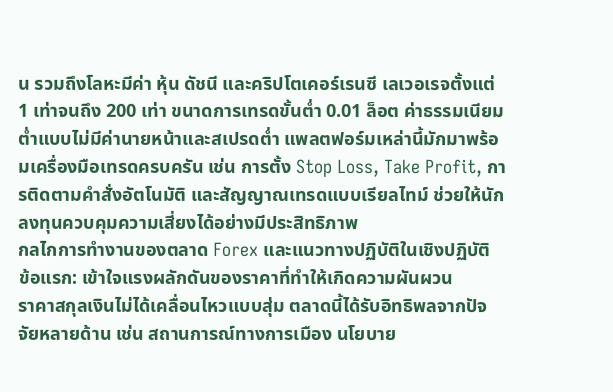น รวมถึงโลหะมีค่า หุ้น ดัชนี และคริปโตเคอร์เรนซี เลเวอเรจตั้งแต่ 1 เท่าจนถึง 200 เท่า ขนาดการเทรดขั้นต่ำ 0.01 ล็อต ค่าธรรมเนียมต่ำแบบไม่มีค่านายหน้าและสเปรดต่ำ แพลตฟอร์มเหล่านี้มักมาพร้อมเครื่องมือเทรดครบครัน เช่น การตั้ง Stop Loss, Take Profit, การติดตามคำสั่งอัตโนมัติ และสัญญาณเทรดแบบเรียลไทม์ ช่วยให้นักลงทุนควบคุมความเสี่ยงได้อย่างมีประสิทธิภาพ
กลไกการทำงานของตลาด Forex และแนวทางปฏิบัติในเชิงปฏิบัติ
ข้อแรก: เข้าใจแรงผลักดันของราคาที่ทำให้เกิดความผันผวน
ราคาสกุลเงินไม่ได้เคลื่อนไหวแบบสุ่ม ตลาดนี้ได้รับอิทธิพลจากปัจจัยหลายด้าน เช่น สถานการณ์ทางการเมือง นโยบาย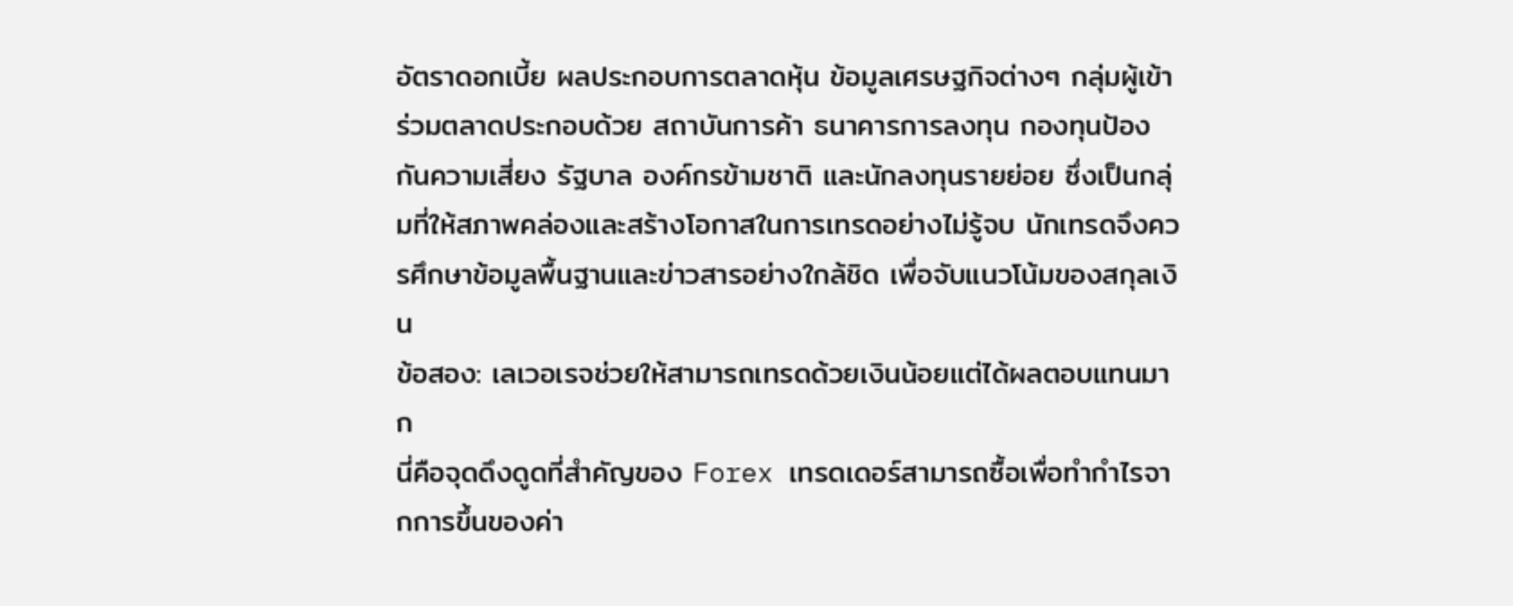อัตราดอกเบี้ย ผลประกอบการตลาดหุ้น ข้อมูลเศรษฐกิจต่างๆ กลุ่มผู้เข้าร่วมตลาดประกอบด้วย สถาบันการค้า ธนาคารการลงทุน กองทุนป้องกันความเสี่ยง รัฐบาล องค์กรข้ามชาติ และนักลงทุนรายย่อย ซึ่งเป็นกลุ่มที่ให้สภาพคล่องและสร้างโอกาสในการเทรดอย่างไม่รู้จบ นักเทรดจึงควรศึกษาข้อมูลพื้นฐานและข่าวสารอย่างใกล้ชิด เพื่อจับแนวโน้มของสกุลเงิน
ข้อสอง: เลเวอเรจช่วยให้สามารถเทรดด้วยเงินน้อยแต่ได้ผลตอบแทนมาก
นี่คือจุดดึงดูดที่สำคัญของ Forex เทรดเดอร์สามารถซื้อเพื่อทำกำไรจากการขึ้นของค่า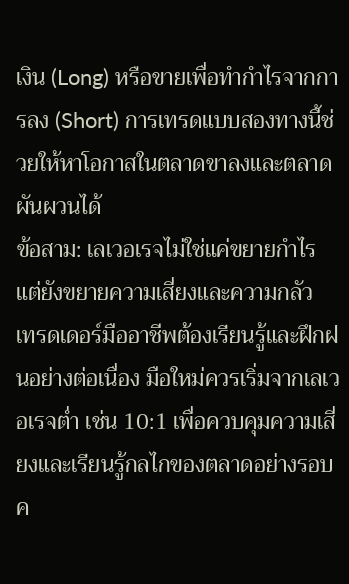เงิน (Long) หรือขายเพื่อทำกำไรจากการลง (Short) การเทรดแบบสองทางนี้ช่วยให้หาโอกาสในตลาดขาลงและตลาดผันผวนได้
ข้อสาม: เลเวอเรจไม่ใช่แค่ขยายกำไร แต่ยังขยายความเสี่ยงและความกลัว
เทรดเดอร์มืออาชีพต้องเรียนรู้และฝึกฝนอย่างต่อเนื่อง มือใหม่ควรเริ่มจากเลเวอเรจต่ำ เช่น 10:1 เพื่อควบคุมความเสี่ยงและเรียนรู้กลไกของตลาดอย่างรอบค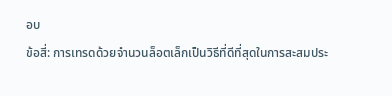อบ
ข้อสี่: การเทรดด้วยจำนวนล็อตเล็กเป็นวิธีที่ดีที่สุดในการสะสมประ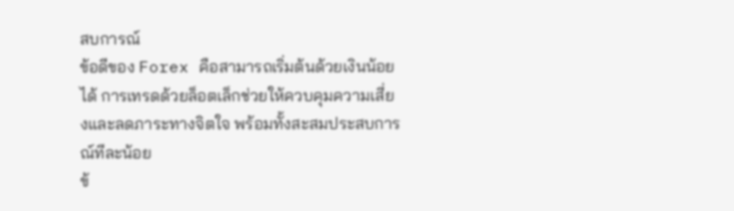สบการณ์
ข้อดีของ Forex คือสามารถเริ่มต้นด้วยเงินน้อยได้ การเทรดด้วยล็อตเล็กช่วยให้ควบคุมความเสี่ยงและลดภาระทางจิตใจ พร้อมทั้งสะสมประสบการณ์ทีละน้อย
ข้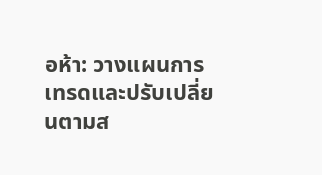อห้า: วางแผนการเทรดและปรับเปลี่ยนตามส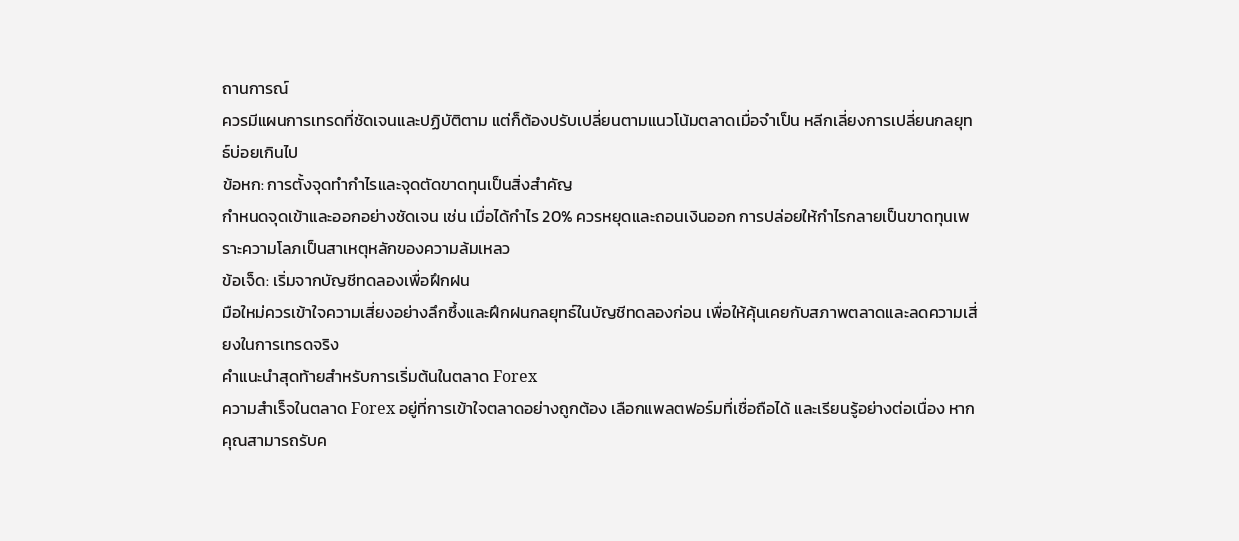ถานการณ์
ควรมีแผนการเทรดที่ชัดเจนและปฏิบัติตาม แต่ก็ต้องปรับเปลี่ยนตามแนวโน้มตลาดเมื่อจำเป็น หลีกเลี่ยงการเปลี่ยนกลยุทธ์บ่อยเกินไป
ข้อหก: การตั้งจุดทำกำไรและจุดตัดขาดทุนเป็นสิ่งสำคัญ
กำหนดจุดเข้าและออกอย่างชัดเจน เช่น เมื่อได้กำไร 20% ควรหยุดและถอนเงินออก การปล่อยให้กำไรกลายเป็นขาดทุนเพราะความโลภเป็นสาเหตุหลักของความล้มเหลว
ข้อเจ็ด: เริ่มจากบัญชีทดลองเพื่อฝึกฝน
มือใหม่ควรเข้าใจความเสี่ยงอย่างลึกซึ้งและฝึกฝนกลยุทธ์ในบัญชีทดลองก่อน เพื่อให้คุ้นเคยกับสภาพตลาดและลดความเสี่ยงในการเทรดจริง
คำแนะนำสุดท้ายสำหรับการเริ่มต้นในตลาด Forex
ความสำเร็จในตลาด Forex อยู่ที่การเข้าใจตลาดอย่างถูกต้อง เลือกแพลตฟอร์มที่เชื่อถือได้ และเรียนรู้อย่างต่อเนื่อง หากคุณสามารถรับค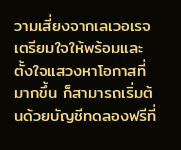วามเสี่ยงจากเลเวอเรจ เตรียมใจให้พร้อมและตั้งใจแสวงหาโอกาสที่มากขึ้น ก็สามารถเริ่มต้นด้วยบัญชีทดลองฟรีที่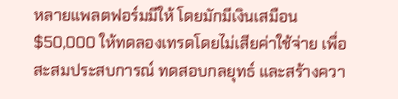หลายแพลตฟอร์มมีให้ โดยมักมีเงินเสมือน $50,000 ให้ทดลองเทรดโดยไม่เสียค่าใช้จ่าย เพื่อสะสมประสบการณ์ ทดสอบกลยุทธ์ และสร้างควา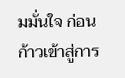มมั่นใจ ก่อนก้าวเข้าสู่การ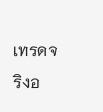เทรดจริงอ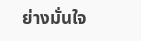ย่างมั่นใจ